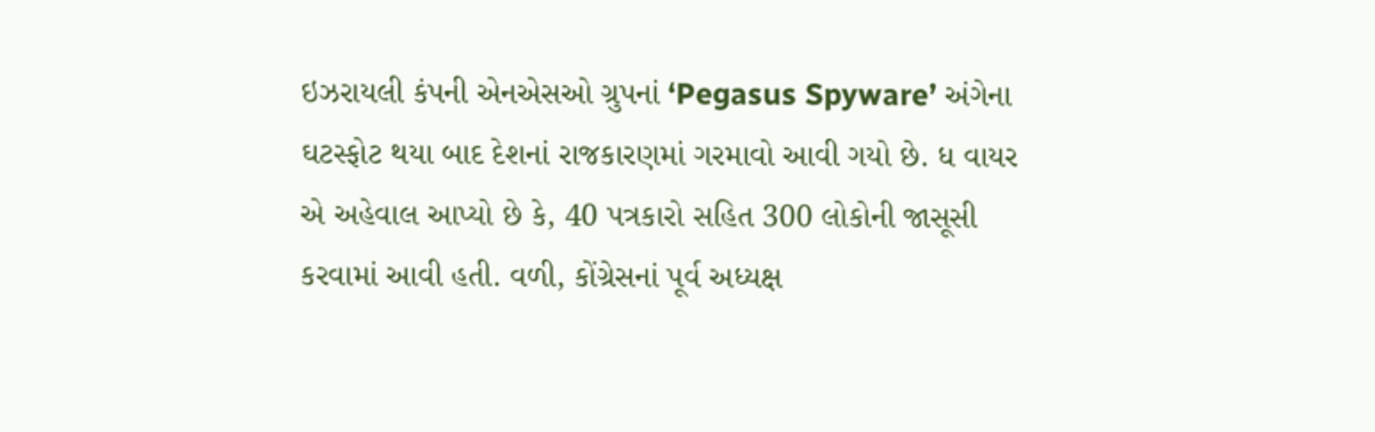ઇઝરાયલી કંપની એનએસઓ ગ્રુપનાં ‘Pegasus Spyware’ અંગેના ઘટસ્ફોટ થયા બાદ દેશનાં રાજકારણમાં ગરમાવો આવી ગયો છે. ધ વાયર એ અહેવાલ આપ્યો છે કે, 40 પત્રકારો સહિત 300 લોકોની જાસૂસી કરવામાં આવી હતી. વળી, કોંગ્રેસનાં પૂર્વ અધ્યક્ષ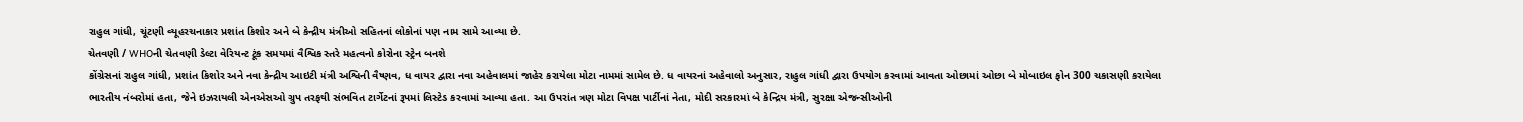રાહુલ ગાંધી, ચૂંટણી વ્યૂહરચનાકાર પ્રશાંત કિશોર અને બે કેન્દ્રીય મંત્રીઓ સહિતનાં લોકોનાં પણ નામ સામે આવ્યા છે.
ચેતવણી / WHOની ચેતવણી ડેલ્ટા વેરિયન્ટ ટૂંક સમયમાં વૈશ્વિક સ્તરે મહત્વનો કોરોના સ્ટ્રેન બનશે
કોંગ્રેસનાં રાહુલ ગાંધી, પ્રશાંત કિશોર અને નવા કેન્દ્રીય આઇટી મંત્રી અશ્વિની વૈષ્ણવ, ધ વાયર દ્વારા નવા અહેવાલમાં જાહેર કરાયેલા મોટા નામમાં સામેલ છે. ધ વાયરનાં અહેવાલો અનુસાર, રાહુલ ગાંધી દ્વારા ઉપયોગ કરવામાં આવતા ઓછામાં ઓછા બે મોબાઇલ ફોન 300 ચકાસણી કરાયેલા ભારતીય નંબરોમાં હતા, જેને ઇઝરાયલી એનએસઓ ગ્રુપ તરફથી સંભવિત ટાર્ગેટનાં રૂપમાં લિસ્ટેડ કરવામાં આવ્યા હતા. આ ઉપરાંત ત્રણ મોટા વિપક્ષ પાર્ટીનાં નેતા, મોદી સરકારમાં બે કેન્દ્રિય મંત્રી, સુરક્ષા એજન્સીઓની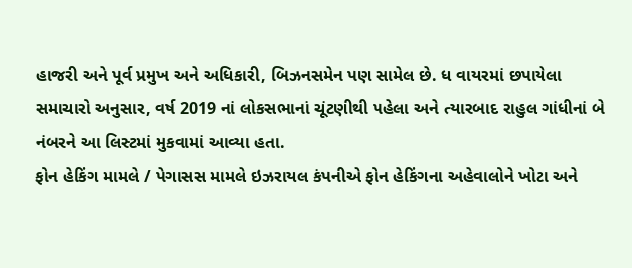હાજરી અને પૂર્વ પ્રમુખ અને અધિકારી, બિઝનસમેન પણ સામેલ છે. ધ વાયરમાં છપાયેલા સમાચારો અનુસાર, વર્ષ 2019 નાં લોકસભાનાં ચૂંટણીથી પહેલા અને ત્યારબાદ રાહુલ ગાંધીનાં બે નંબરને આ લિસ્ટમાં મુકવામાં આવ્યા હતા.
ફોન હેકિંગ મામલે / પેગાસસ મામલે ઇઝરાયલ કંપનીએ ફોન હેકિંગના અહેવાલોને ખોટા અને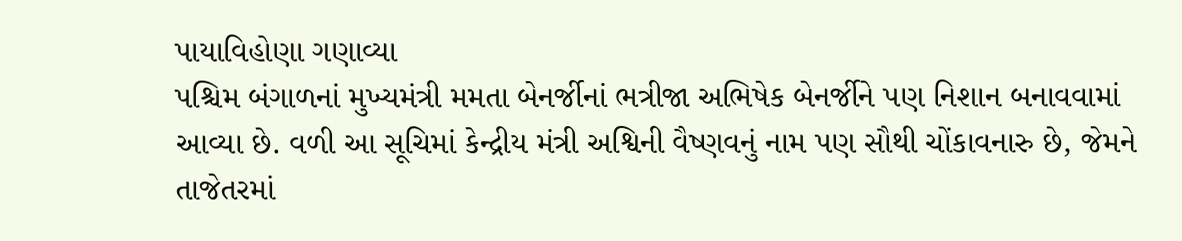પાયાવિહોણા ગણાવ્યા
પશ્ચિમ બંગાળનાં મુખ્યમંત્રી મમતા બેનર્જીનાં ભત્રીજા અભિષેક બેનર્જીને પણ નિશાન બનાવવામાં આવ્યા છે. વળી આ સૂચિમાં કેન્દ્રીય મંત્રી અશ્વિની વૈષ્ણવનું નામ પણ સૌથી ચોંકાવનારુ છે, જેમને તાજેતરમાં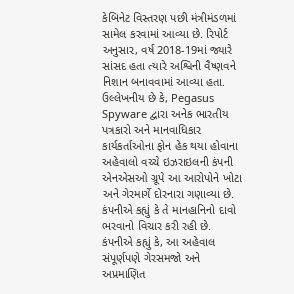કેબિનેટ વિસ્તરણ પછી મંત્રીમંડળમાં સામેલ કરવામાં આવ્યા છે. રિપોર્ટ અનુસાર, વર્ષ 2018-19માં જ્યારે સાંસદ હતા ત્યારે અશ્વિની વૈષ્ણવને નિશાન બનાવવામાં આવ્યા હતા. ઉલ્લેખનીય છે કે, Pegasus Spyware દ્વારા અનેક ભારતીય પત્રકારો અને માનવાધિકાર કાર્યકર્તાઓના ફોન હેક થયા હોવાના અહેવાલો વચ્ચે ઇઝરાઇલની કંપની એનએસઓ ગ્રૂપે આ આરોપોને ખોટા અને ગેરમાર્ગે દોરનારા ગણાવ્યા છે. કંપનીએ કહ્યું કે તે માનહાનિનો દાવો ભરવાનો વિચાર કરી રહી છે. કંપનીએ કહ્યું કે, આ અહેવાલ સંપૂર્ણપણે ગેરસમજો અને અપ્રમાણિત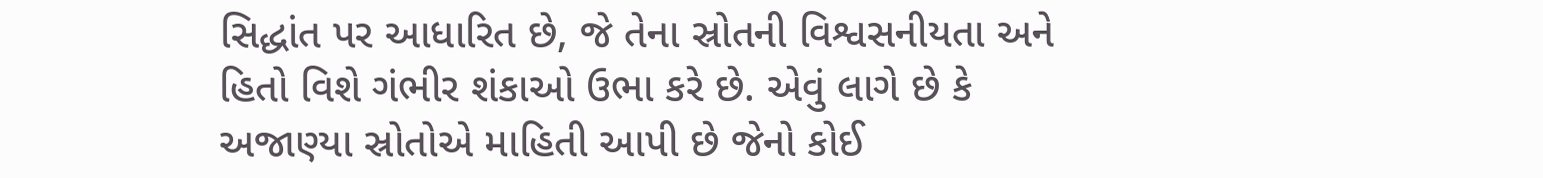સિદ્ધાંત પર આધારિત છે, જે તેના સ્રોતની વિશ્વસનીયતા અને હિતો વિશે ગંભીર શંકાઓ ઉભા કરે છે. એવું લાગે છે કે અજાણ્યા સ્રોતોએ માહિતી આપી છે જેનો કોઈ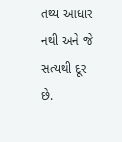તથ્ય આધાર નથી અને જે સત્યથી દૂર છે.